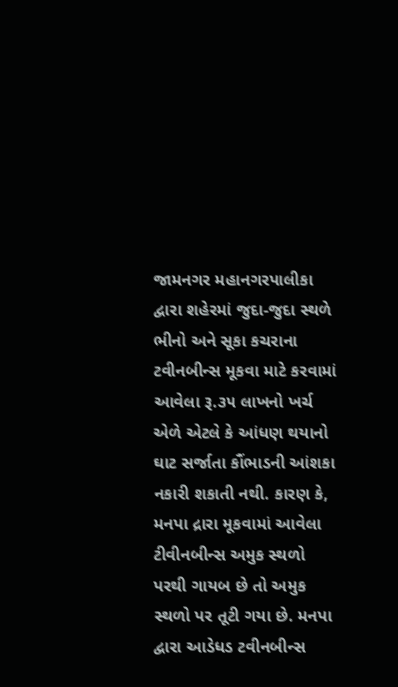જામનગર મહાનગરપાલીકા દ્વારા શહેરમાં જુદા-જુદા સ્થળે ભીનો અને સૂકા કચરાના ટવીનબીન્સ મૂકવા માટે કરવામાં આવેલા રૂ.૩૫ લાખનો ખર્ચ એળે એટલે કે આંધણ થયાનો ઘાટ સર્જાતા કૌંભાડની આંશકા નકારી શકાતી નથી. કારણ કે, મનપા દ્રારા મૂકવામાં આવેલા ટીવીનબીન્સ અમુક સ્થળો પરથી ગાયબ છે તો અમુક સ્થળો પર તૂટી ગયા છે. મનપા દ્વારા આડેધડ ટવીનબીન્સ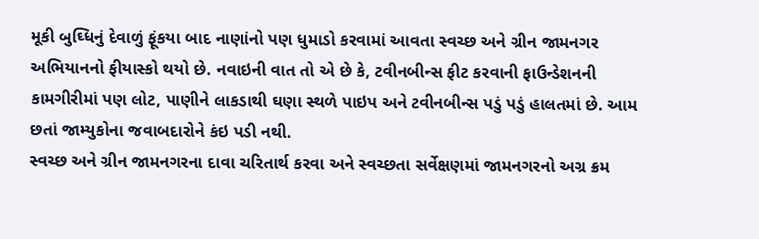મૂકી બુઘ્ધિનું દેવાળું ફૂંકયા બાદ નાણાંનો પણ ધુમાડો કરવામાં આવતા સ્વચ્છ અને ગ્રીન જામનગર અભિયાનનો ફીયાસ્કો થયો છે. નવાઇની વાત તો એ છે કે, ટવીનબીન્સ ફીટ કરવાની ફાઉન્ડેશનની કામગીરીમાં પણ લોટ, પાણીને લાકડાથી ઘણા સ્થળે પાઇપ અને ટવીનબીન્સ પડું પડું હાલતમાં છે. આમ છતાં જામ્યુકોના જવાબદારોને કંઇ પડી નથી.
સ્વચ્છ અને ગ્રીન જામનગરના દાવા ચરિતાર્થ કરવા અને સ્વચ્છતા સર્વેક્ષણમાં જામનગરનો અગ્ર ક્રમ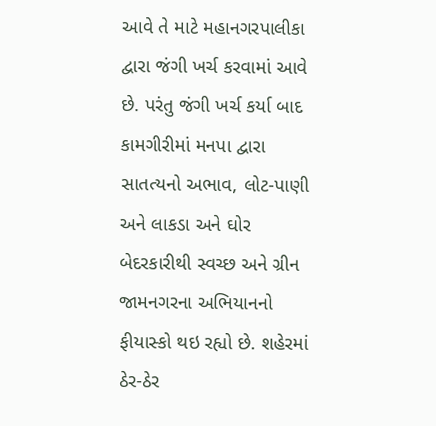આવે તે માટે મહાનગરપાલીકા દ્વારા જંગી ખર્ચ કરવામાં આવે છે. પરંતુ જંગી ખર્ચ કર્યા બાદ કામગીરીમાં મનપા દ્વારા સાતત્યનો અભાવ, લોટ-પાણી અને લાકડા અને ઘોર બેદરકારીથી સ્વચ્છ અને ગ્રીન જામનગરના અભિયાનનો ફીયાસ્કો થઇ રહ્યો છે. શહેરમાં ઠેર-ઠેર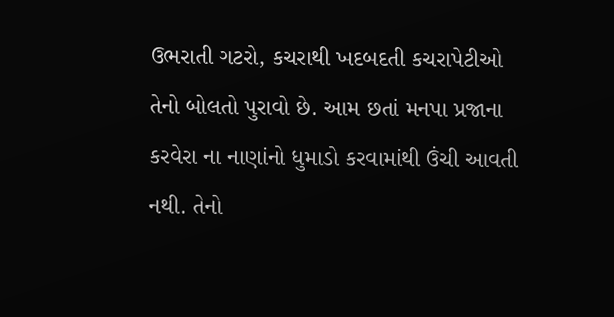ઉભરાતી ગટરો, કચરાથી ખદબદતી કચરાપેટીઓ તેનો બોલતો પુરાવો છે. આમ છતાં મનપા પ્રજાના કરવેરા ના નાણાંનો ધુમાડો કરવામાંથી ઉંચી આવતી નથી. તેનો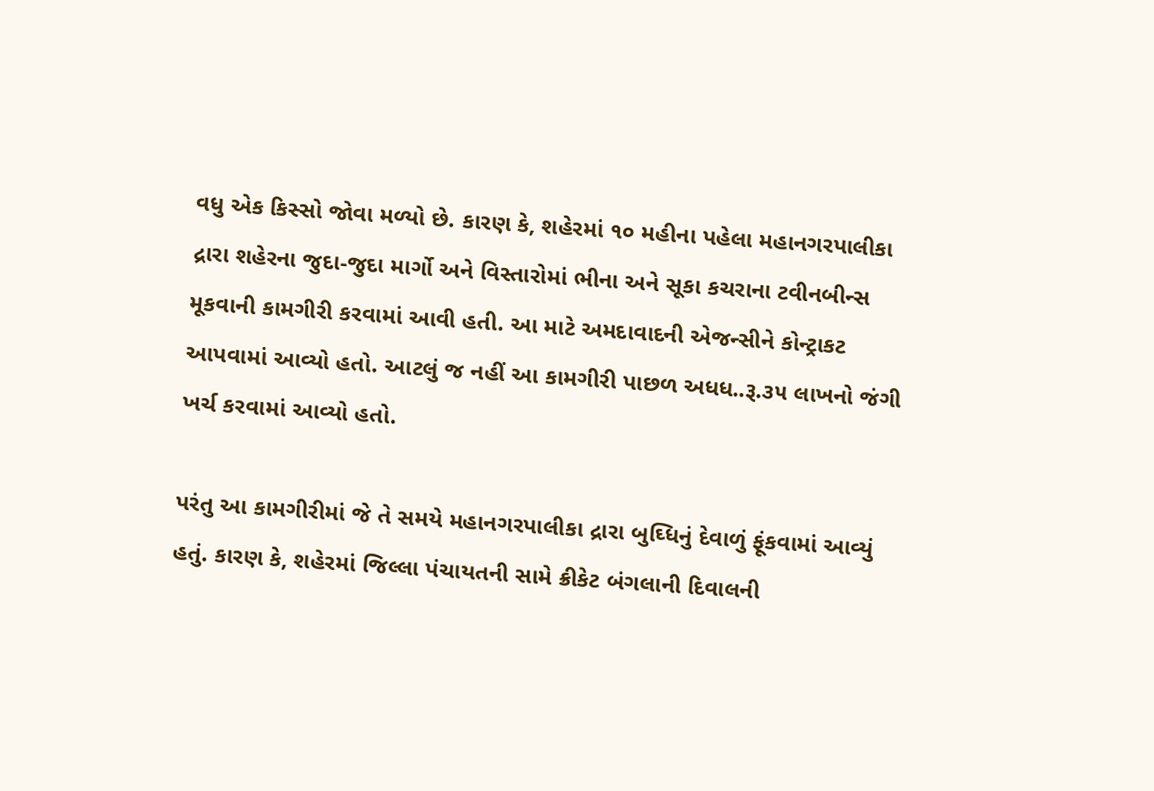વધુ એક કિસ્સો જોવા મળ્યો છે. કારણ કે, શહેરમાં ૧૦ મહીના પહેલા મહાનગરપાલીકા દ્રારા શહેરના જુદા-જુદા માર્ગો અને વિસ્તારોમાં ભીના અને સૂકા કચરાના ટવીનબીન્સ મૂકવાની કામગીરી કરવામાં આવી હતી. આ માટે અમદાવાદની એજન્સીને કોન્ટ્રાકટ આપવામાં આવ્યો હતો. આટલું જ નહીં આ કામગીરી પાછળ અધધ..રૂ.૩૫ લાખનો જંગી ખર્ચ કરવામાં આવ્યો હતો.

પરંતુ આ કામગીરીમાં જે તે સમયે મહાનગરપાલીકા દ્રારા બુઘ્ધિનું દેવાળું ફૂંકવામાં આવ્યું હતું. કારણ કે, શહેરમાં જિલ્લા પંચાયતની સામે ક્રીકેટ બંગલાની દિવાલની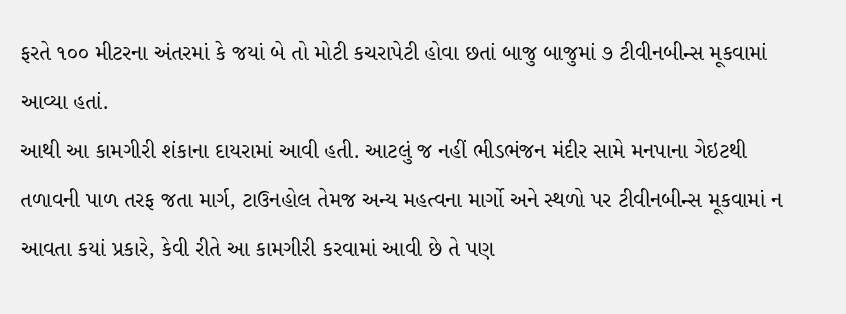ફરતે ૧૦૦ મીટરના અંતરમાં કે જયાં બે તો મોટી કચરાપેટી હોવા છતાં બાજુ બાજુમાં ૭ ટીવીનબીન્સ મૂકવામાં આવ્યા હતાં.
આથી આ કામગીરી શંકાના દાયરામાં આવી હતી. આટલું જ નહીં ભીડભંજન મંદીર સામે મનપાના ગેઇટથી તળાવની પાળ તરફ જતા માર્ગ, ટાઉનહોલ તેમજ અન્ય મહત્વના માર્ગો અને સ્થળો પર ટીવીનબીન્સ મૂકવામાં ન આવતા કયાં પ્રકારે, કેવી રીતે આ કામગીરી કરવામાં આવી છે તે પણ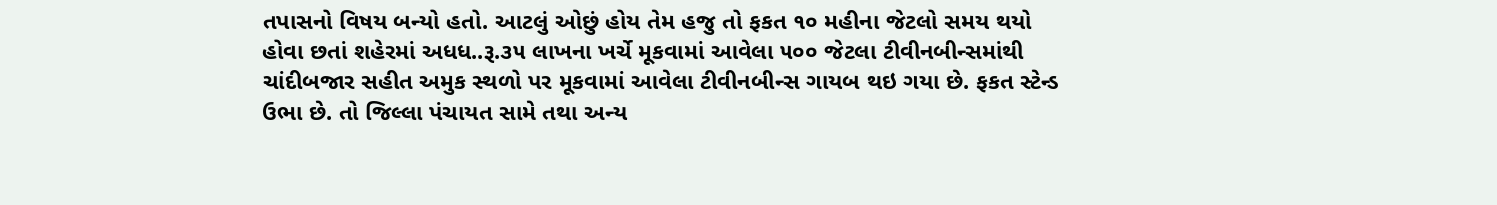તપાસનો વિષય બન્યો હતો. આટલું ઓછું હોય તેમ હજુ તો ફકત ૧૦ મહીના જેટલો સમય થયો હોવા છતાં શહેરમાં અધધ..રૂ.૩૫ લાખના ખર્ચે મૂકવામાં આવેલા ૫૦૦ જેટલા ટીવીનબીન્સમાંથી ચાંદીબજાર સહીત અમુક સ્થળો પર મૂકવામાં આવેલા ટીવીનબીન્સ ગાયબ થઇ ગયા છે. ફકત સ્ટેન્ડ ઉભા છે. તો જિલ્લા પંચાયત સામે તથા અન્ય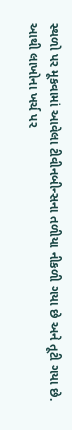સ્થળો પર મૂકવામાં આવેલા ટીવીનબીન્સના તળીયા નીકળી ગયા છે અને તૂટી ગયા છે.
આથી લાખોના ખર્ચ પર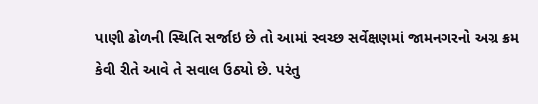પાણી ઢોળની સ્થિતિ સર્જાઇ છે તો આમાં સ્વચ્છ સર્વેક્ષણમાં જામનગરનો અગ્ર ક્રમ કેવી રીતે આવે તે સવાલ ઉઠ્યો છે. પરંતુ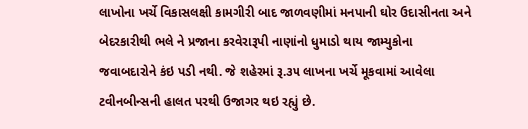લાખોના ખર્ચે વિકાસલક્ષી કામગીરી બાદ જાળવણીમાં મનપાની ઘોર ઉદાસીનતા અને બેદરકારીથી ભલે ને પ્રજાના કરવેરારૂપી નાણાંનો ધુમાડો થાય જામ્યુકોના જવાબદારોને કંઇ પડી નથી. જે શહેરમાં રૂ.૩૫ લાખના ખર્ચે મૂકવામાં આવેલા ટવીનબીન્સની હાલત પરથી ઉજાગર થઇ રહ્યું છે.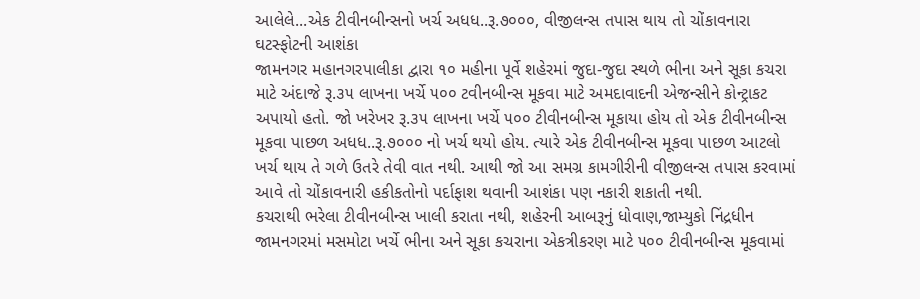આલેલે...એક ટીવીનબીન્સનો ખર્ચ અધધ..રૂ.૭૦૦૦, વીજીલન્સ તપાસ થાય તો ચોંકાવનારા ઘટસ્ફોટની આશંકા
જામનગર મહાનગરપાલીકા દ્વારા ૧૦ મહીના પૂર્વે શહેરમાં જુદા-જુદા સ્થળે ભીના અને સૂકા કચરા માટે અંદાજે રૂ.૩૫ લાખના ખર્ચે ૫૦૦ ટવીનબીન્સ મૂકવા માટે અમદાવાદની એજન્સીને કોન્ટ્રાકટ અપાયો હતો. જો ખરેખર રૂ.૩૫ લાખના ખર્ચે ૫૦૦ ટીવીનબીન્સ મૂકાયા હોય તો એક ટીવીનબીન્સ મૂકવા પાછળ અધધ..રૂ.૭૦૦૦ નો ખર્ચ થયો હોય. ત્યારે એક ટીવીનબીન્સ મૂકવા પાછળ આટલો ખર્ચ થાય તે ગળે ઉતરે તેવી વાત નથી. આથી જો આ સમગ્ર કામગીરીની વીજીલન્સ તપાસ કરવામાં આવે તો ચોંકાવનારી હકીકતોનો પર્દાફાશ થવાની આશંકા પણ નકારી શકાતી નથી.
કચરાથી ભરેલા ટીવીનબીન્સ ખાલી કરાતા નથી, શહેરની આબરૂનું ધોવાણ,જામ્યુકો નિંદ્રધીન
જામનગરમાં મસમોટા ખર્ચે ભીના અને સૂકા કચરાના એકત્રીકરણ માટે ૫૦૦ ટીવીનબીન્સ મૂકવામાં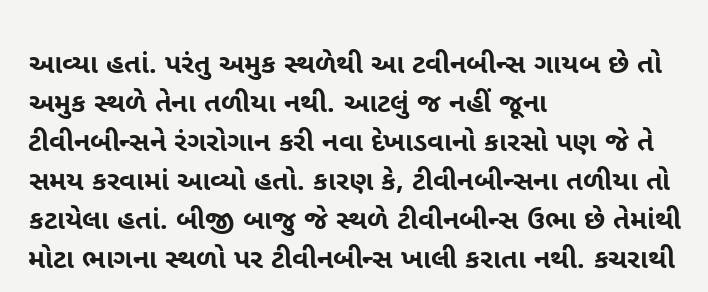આવ્યા હતાં. પરંતુ અમુક સ્થળેથી આ ટવીનબીન્સ ગાયબ છે તો અમુક સ્થળે તેના તળીયા નથી. આટલું જ નહીં જૂના ટીવીનબીન્સને રંગરોગાન કરી નવા દેખાડવાનો કારસો પણ જે તે સમય કરવામાં આવ્યો હતો. કારણ કે, ટીવીનબીન્સના તળીયા તો કટાયેલા હતાં. બીજી બાજુ જે સ્થળે ટીવીનબીન્સ ઉભા છે તેમાંથી મોટા ભાગના સ્થળો પર ટીવીનબીન્સ ખાલી કરાતા નથી. કચરાથી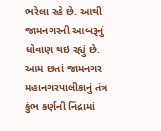ભરેલા રહે છે. આથી જામનગરની આબરૂનું ધોવાણ થઇ રહ્યું છે. આમ છતાં જામનગર મહાનગરપાલીકાનું તંત્ર કુંભ કર્ણની નિંદ્રામાં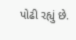પોઢી રહ્યું છે.